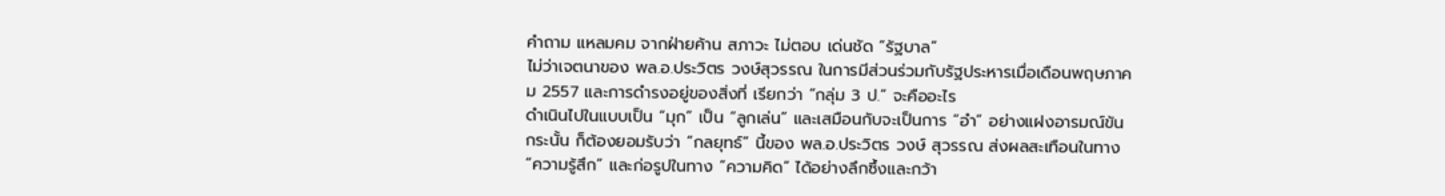คำถาม แหลมคม จากฝ่ายค้าน สภาวะ ไม่ตอบ เด่นชัด “รัฐบาล”
ไม่ว่าเจตนาของ พล.อ.ประวิตร วงษ์สุวรรณ ในการมีส่วนร่วมกับรัฐประหารเมื่อเดือนพฤษภาคม 2557 และการดำรงอยู่ของสิ่งที่ เรียกว่า “กลุ่ม 3 ป.” จะคืออะไร
ดำเนินไปในแบบเป็น “มุก” เป็น “ลูกเล่น” และเสมือนกับจะเป็นการ “อำ” อย่างแฝงอารมณ์ขัน
กระนั้น ก็ต้องยอมรับว่า “กลยุทธ์” นี้ของ พล.อ.ประวิตร วงษ์ สุวรรณ ส่งผลสะเทือนในทาง “ความรู้สึก” และก่อรูปในทาง “ความคิด” ได้อย่างลึกซึ้งและกว้า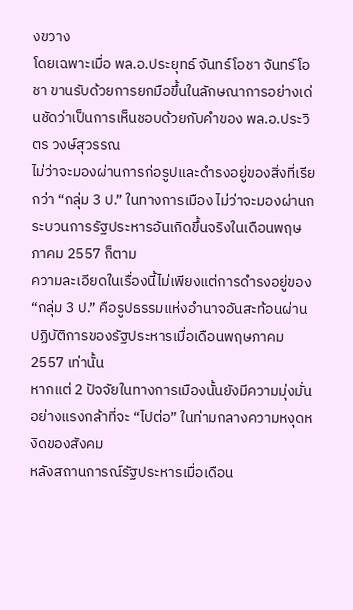งขวาง
โดยเฉพาะเมื่อ พล.อ.ประยุทธ์ จันทร์โอชา จันทร์โอชา ขานรับด้วยการยกมือขึ้นในลักษณาการอย่างเด่นชัดว่าเป็นการเห็นชอบด้วยกับคำของ พล.อ.ประวิตร วงษ์สุวรรณ
ไม่ว่าจะมองผ่านการก่อรูปและดำรงอยู่ของสิ่งที่เรียกว่า “กลุ่ม 3 ป.” ในทางการเมือง ไม่ว่าจะมองผ่านกระบวนการรัฐประหารอันเกิดขึ้นจริงในเดือนพฤษภาคม 2557 ก็ตาม
ความละเอียดในเรื่องนี้ไม่เพียงแต่การดำรงอยู่ของ “กลุ่ม 3 ป.” คือรูปธรรมแห่งอำนาจอันสะท้อนผ่านปฏิบัติการของรัฐประหารเมื่อเดือนพฤษภาคม 2557 เท่านั้น
หากแต่ 2 ปัจจัยในทางการเมืองนั้นยังมีความมุ่งมั่นอย่างแรงกล้าที่จะ “ไปต่อ” ในท่ามกลางความหงุดหงิดของสังคม
หลังสถานการณ์รัฐประหารเมื่อเดือน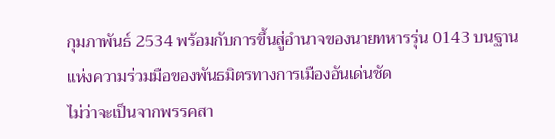กุมภาพันธ์ 2534 พร้อมกับการขึ้นสู่อำนาจของนายทหารรุ่น 0143 บนฐานแห่งความร่วมมือของพันธมิตรทางการเมืองอันเด่นชัด
ไม่ว่าจะเป็นจากพรรคสา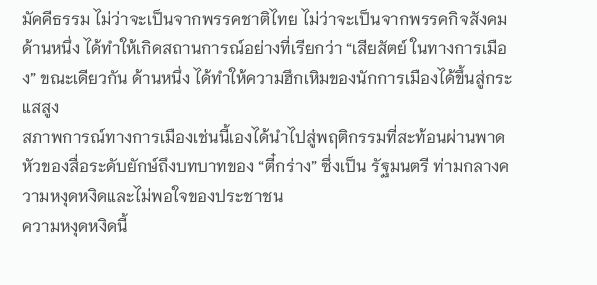มัคคีธรรม ไม่ว่าจะเป็นจากพรรคชาติไทย ไม่ว่าจะเป็นจากพรรคกิจสังคม
ด้านหนึ่ง ได้ทำให้เกิดสถานการณ์อย่างที่เรียกว่า “เสียสัตย์ ในทางการเมือง” ขณะเดียวกัน ด้านหนึ่ง ได้ทำให้ความฮึกเหิมของนักการเมืองได้ขึ้นสู่กระแสสูง
สภาพการณ์ทางการเมืองเช่นนี้เองได้นำไปสู่พฤติกรรมที่สะท้อนผ่านพาดหัวของสื่อระดับยักษ์ถึงบทบาทของ “ตี๋กร่าง” ซึ่งเป็น รัฐมนตรี ท่ามกลางความหงุดหงิดและไม่พอใจของประชาชน
ความหงุดหงิดนี้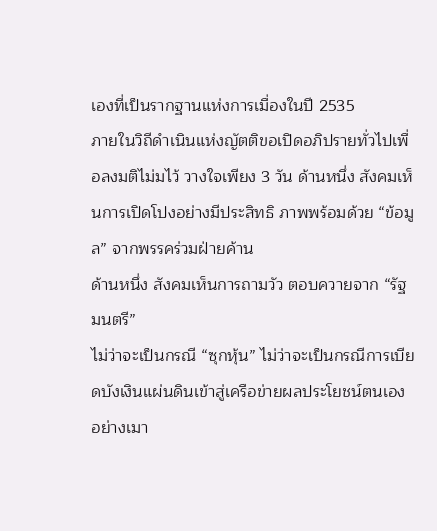เองที่เป็นรากฐานแห่งการเมื่องในปี 2535
ภายในวิถีดำเนินแห่งญัตติขอเปิดอภิปรายทั่วไปเพื่อลงมติไม่มไว้ วางใจเพียง 3 วัน ด้านหนึ่ง สังคมเห็นการเปิดโปงอย่างมีประสิทธิ ภาพพร้อมด้วย “ข้อมูล” จากพรรคร่วมฝ่ายค้าน
ด้านหนึ่ง สังคมเห็นการถามวัว ตอบควายจาก “รัฐมนตรี”
ไม่ว่าจะเป็นกรณี “ซุกหุ้น” ไม่ว่าจะเป็นกรณีการเบียดบังเงินแผ่นดินเข้าสู่เครือข่ายผลประโยชน์ตนเองอย่างเมา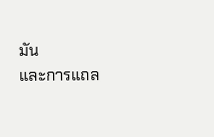มัน
และการแถล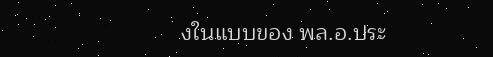งในแบบของ พล.อ.ประ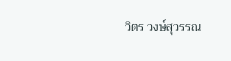วิตร วงษ์สุวรรณ